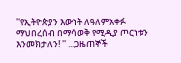''የኢትዮጵያን እውነት ለዓለምአቀፉ ማህበረሰብ በማሳወቅ የሚዲያ ጦርነቱን እንመክታለን! '' ...ጋዜጠኞች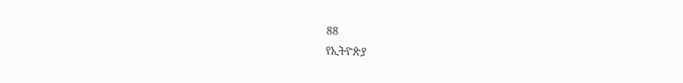88
የኢትዮጵያ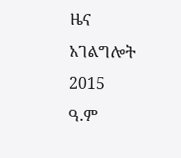ዜና አገልግሎት
2015
ዓ.ም